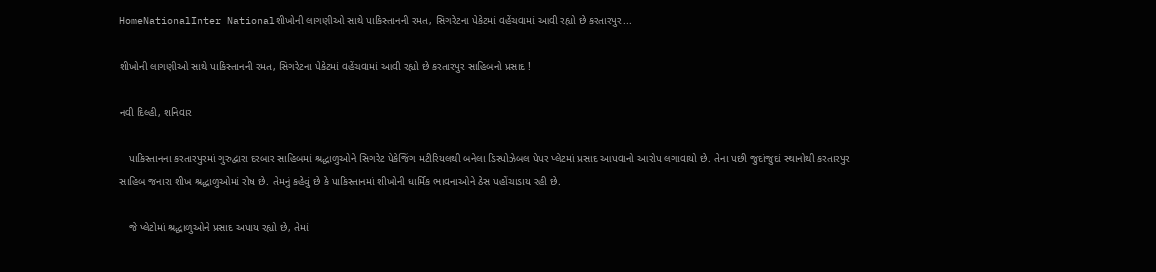HomeNationalInter Nationalશીખોની લાગણીઓ સાથે પાકિસ્તાનની રમત, સિગરેટના પેકેટમાં વહેંચવામાં આવી રહ્યો છે કરતારપુર...

શીખોની લાગણીઓ સાથે પાકિસ્તાનની રમત, સિગરેટના પેકેટમાં વહેંચવામાં આવી રહ્યો છે કરતારપુર સાહિબનો પ્રસાદ !

નવી દિલ્હી, શનિવાર

   પાકિસ્તાનના કરતારપુરમાં ગુરુદ્વારા દરબાર સાહિબમાં શ્રદ્ધાળુઓને સિગરેટ પેકેજિંગ મટીરિયલથી બનેલા ડિસ્પોઝેબલ પેપર પ્લેટમાં પ્રસાદ આપવાનો આરોપ લગાવાયો છે. તેના પછી જુદાંજુદાં સ્થાનોથી કરતારપુર સાહિબ જનારા શીખ શ્રદ્ધાળુઓમાં રોષ છે. તેમનું કહેવું છે કે પાકિસ્તાનમાં શીખોની ધાર્મિક ભાવનાઓને ઠેસ પહોંચાડાય રહી છે.

   જે પ્લેટોમાં શ્રદ્ધાળુઓને પ્રસાદ અપાય રહ્યો છે, તેમાં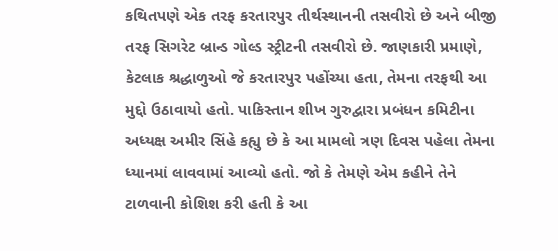કથિતપણે એક તરફ કરતારપુર તીર્થસ્થાનની તસવીરો છે અને બીજી તરફ સિગરેટ બ્રાન્ડ ગોલ્ડ સ્ટ્રીટની તસવીરો છે. જાણકારી પ્રમાણે, કેટલાક શ્રદ્ધાળુઓ જે કરતારપુર પહોંચ્યા હતા, તેમના તરફથી આ મુદ્દો ઉઠાવાયો હતો. પાકિસ્તાન શીખ ગુરુદ્વારા પ્રબંધન કમિટીના અધ્યક્ષ અમીર સિંહે કહ્યુ છે કે આ મામલો ત્રણ દિવસ પહેલા તેમના ધ્યાનમાં લાવવામાં આવ્યો હતો. જો કે તેમણે એમ કહીને તેને ટાળવાની કોશિશ કરી હતી કે આ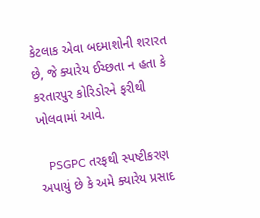કેટલાક એવા બદમાશોની શરારત છે, જે ક્યારેય ઈચ્છતા ન હતા કે કરતારપુર કોરિડોરને ફરીથી ખોલવામાં આવે.

   PSGPC તરફથી સ્પષ્ટીકરણ અપાયું છે કે અમે ક્યારેય પ્રસાદ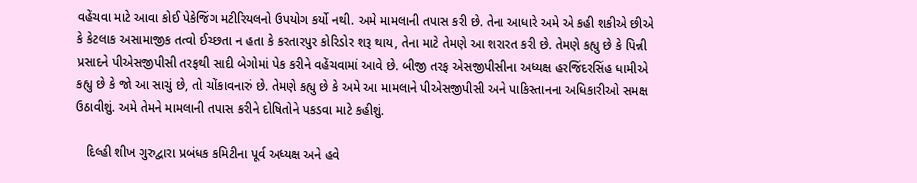વહેંચવા માટે આવા કોઈ પેકેજિંગ મટીરિયલનો ઉપયોગ કર્યો નથી. અમે મામલાની તપાસ કરી છે. તેના આધારે અમે એ કહી શકીએ છીએ કે કેટલાક અસામાજીક તત્વો ઈચ્છતા ન હતા કે કરતારપુર કોરિડોર શરૂ થાય, તેના માટે તેમણે આ શરારત કરી છે. તેમણે કહ્યુ છે કે પિન્ની પ્રસાદને પીએસજીપીસી તરફથી સાદી બેગોમાં પેક કરીને વહેંચવામાં આવે છે. બીજી તરફ એસજીપીસીના અધ્યક્ષ હરજિંદરસિંહ ધામીએ કહ્યુ છે કે જો આ સાચું છે, તો ચોંકાવનારું છે. તેમણે કહ્યુ છે કે અમે આ મામલાને પીએસજીપીસી અને પાકિસ્તાનના અધિકારીઓ સમક્ષ ઉઠાવીશું. અમે તેમને મામલાની તપાસ કરીને દોષિતોને પકડવા માટે કહીશું.

   દિલ્હી શીખ ગુરુદ્વારા પ્રબંધક કમિટીના પૂર્વ અધ્યક્ષ અને હવે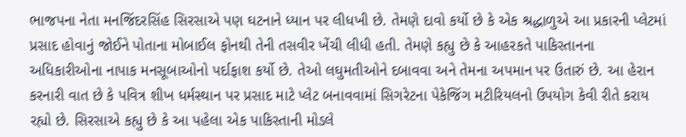ભાજપના નેતા મનજિંદરસિંહ સિરસાએ પણ ઘટનાને ધ્યાન પર લીધખી છે. તેમણે દાવો કર્યો છે કે એક શ્રદ્ધાળુએ આ પ્રકારની પ્લેટમાં પ્રસાદ હોવાનું જોઈને પોતાના મોબાઈલ ફોનથી તેની તસવીર ખેંચી લીધી હતી. તેમણે કહ્યુ છે કે આહરકતે પાકિસ્તાનના અધિકારીઓના નાપાક મનસૂબાઓનો પર્દાફાશ કર્યો છે. તેઓ લઘુમતીઓને દબાવવા અને તેમના અપમાન પર ઉતારું છે. આ હેરાન કરનારી વાત છે કે પવિત્ર શીખ ધર્મસ્થાન પર પ્રસાદ માટે પ્લેટ બનાવવામાં સિગરેટના પેકેજિંગ મટીરિયલનો ઉપયોગ કેવી રીતે કરાય રહ્યો છે. સિરસાએ કહ્યુ છે કે આ પહેલા એક પાકિસ્તાની મોડલે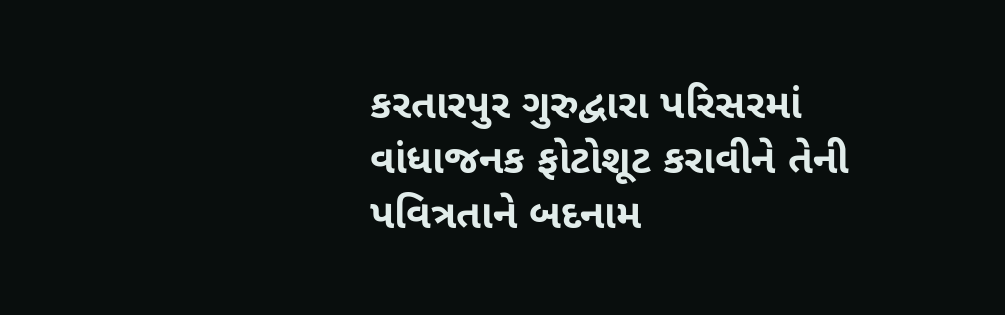કરતારપુર ગુરુદ્વારા પરિસરમાં વાંધાજનક ફોટોશૂટ કરાવીને તેની પવિત્રતાને બદનામ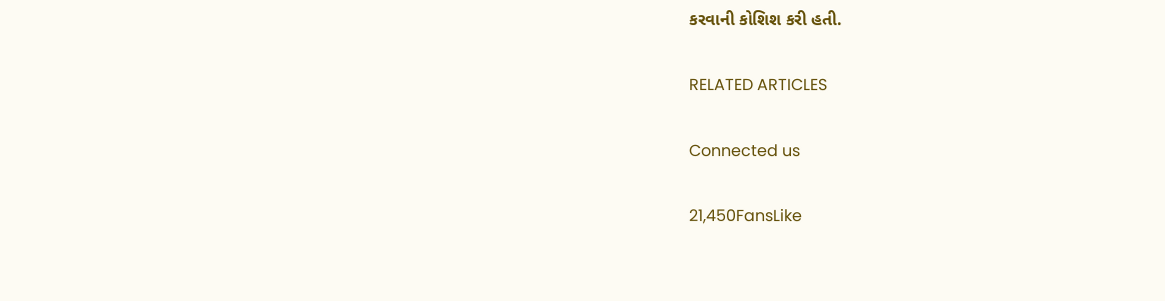કરવાની કોશિશ કરી હતી.

RELATED ARTICLES

Connected us

21,450FansLike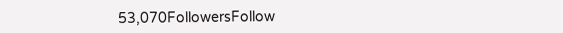53,070FollowersFollow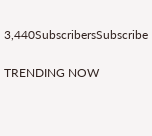3,440SubscribersSubscribe

TRENDING NOW